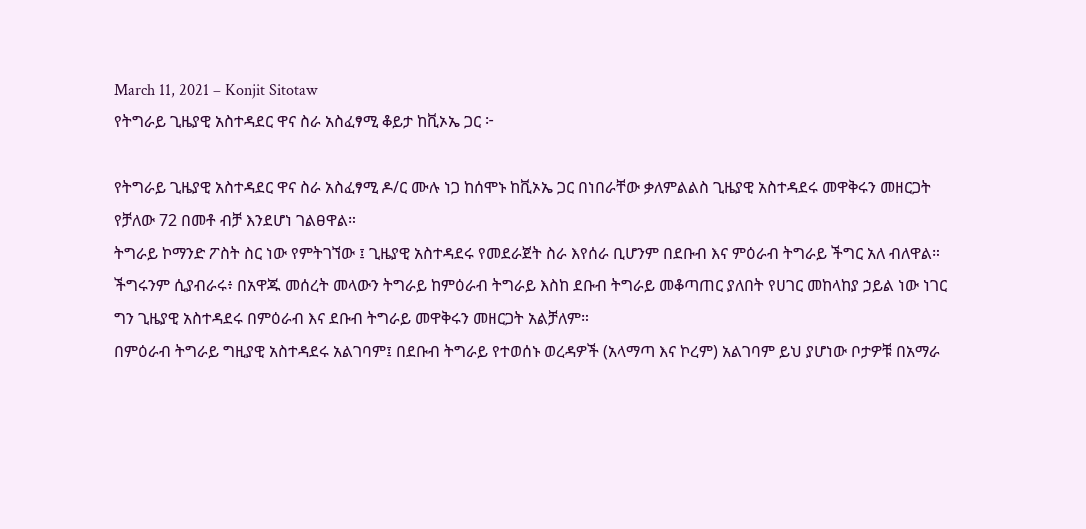March 11, 2021 – Konjit Sitotaw
የትግራይ ጊዜያዊ አስተዳደር ዋና ስራ አስፈፃሚ ቆይታ ከቪኦኤ ጋር ፦

የትግራይ ጊዜያዊ አስተዳደር ዋና ስራ አስፈፃሚ ዶ/ር ሙሉ ነጋ ከሰሞኑ ከቪኦኤ ጋር በነበራቸው ቃለምልልስ ጊዜያዊ አስተዳደሩ መዋቅሩን መዘርጋት የቻለው 72 በመቶ ብቻ እንደሆነ ገልፀዋል።
ትግራይ ኮማንድ ፖስት ስር ነው የምትገኘው ፤ ጊዜያዊ አስተዳደሩ የመደራጀት ስራ እየሰራ ቢሆንም በደቡብ እና ምዕራብ ትግራይ ችግር አለ ብለዋል።
ችግሩንም ሲያብራሩ፥ በአዋጁ መሰረት መላውን ትግራይ ከምዕራብ ትግራይ እስከ ደቡብ ትግራይ መቆጣጠር ያለበት የሀገር መከላከያ ኃይል ነው ነገር ግን ጊዜያዊ አስተዳደሩ በምዕራብ እና ደቡብ ትግራይ መዋቅሩን መዘርጋት አልቻለም።
በምዕራብ ትግራይ ግዚያዊ አስተዳደሩ አልገባም፤ በደቡብ ትግራይ የተወሰኑ ወረዳዎች (አላማጣ እና ኮረም) አልገባም ይህ ያሆነው ቦታዎቹ በአማራ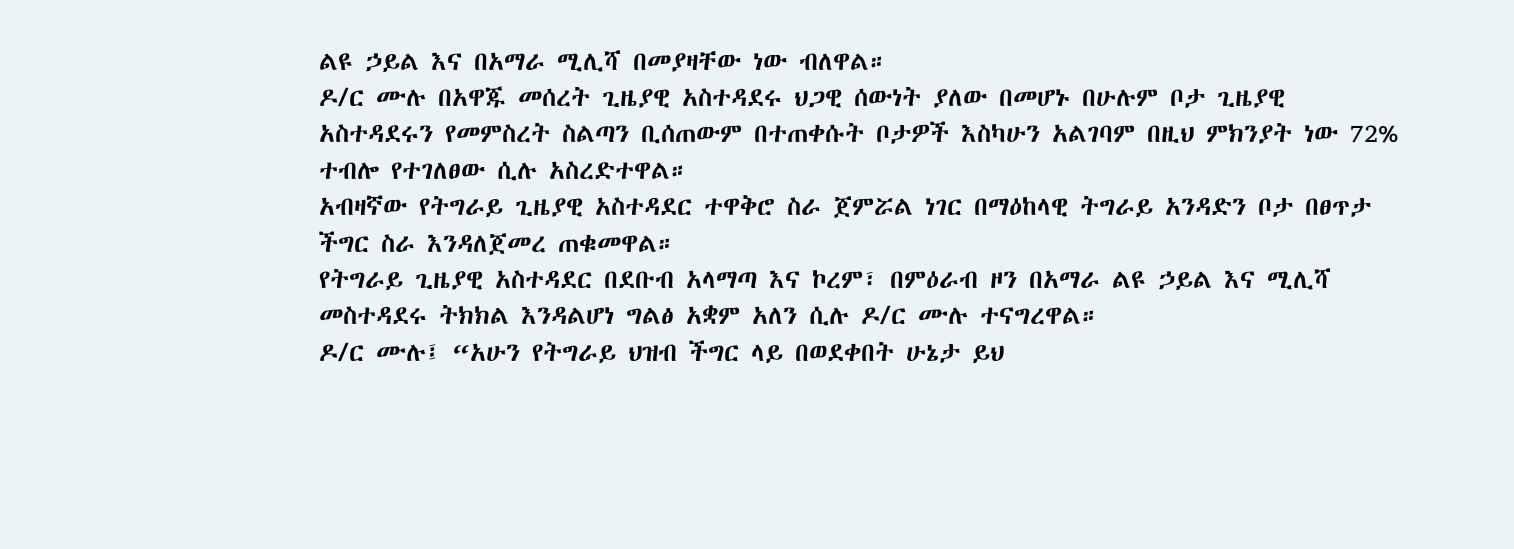ልዩ ኃይል እና በአማራ ሚሊሻ በመያዛቸው ነው ብለዋል።
ዶ/ር ሙሉ በአዋጁ መሰረት ጊዜያዊ አስተዳደሩ ህጋዊ ሰውነት ያለው በመሆኑ በሁሉም ቦታ ጊዜያዊ አስተዳደሩን የመምስረት ስልጣን ቢሰጠውም በተጠቀሱት ቦታዎች እስካሁን አልገባም በዚህ ምክንያት ነው 72% ተብሎ የተገለፀው ሲሉ አስረድተዋል።
አብዛኛው የትግራይ ጊዜያዊ አስተዳደር ተዋቅሮ ስራ ጀምሯል ነገር በማዕከላዊ ትግራይ አንዳድን ቦታ በፀጥታ ችግር ስራ እንዳለጀመረ ጠቁመዋል።
የትግራይ ጊዜያዊ አስተዳደር በደቡብ አላማጣ እና ኮረም፣ በምዕራብ ዞን በአማራ ልዩ ኃይል እና ሚሊሻ መስተዳደሩ ትክክል እንዳልሆነ ግልፅ አቋም አለን ሲሉ ዶ/ር ሙሉ ተናግረዋል።
ዶ/ር ሙሉ፤ “አሁን የትግራይ ህዝብ ችግር ላይ በወደቀበት ሁኔታ ይህ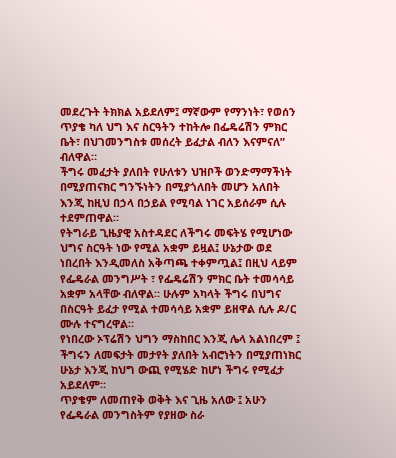መደረጉት ትክክል አይደለም፤ ማኛውም የማንነት፣ የወሰን ጥያቄ ካለ ህግ እና ስርዓትን ተከትሎ በፌዴሬሽን ምክር ቤት፣ በህገመንግስቱ መሰረት ይፈታል ብለን እናምናለ” ብለዋል።
ችግሩ መፈታት ያለበት የሁለቱን ህዝቦች ወንድማማችነት በሚያጠናክር ግንኙነትን በሚያጎለበት መሆን አለበት እንጂ ከዚህ በኃላ በኃይል የሚባል ነገር አይሰራም ሲሉ ተደምጠዋል።
የትግራይ ጊዜያዊ አስተዳደር ለችግሩ መፍትሄ የሚሆነው ህግና ስርዓት ነው የሚል አቋም ይዟል፤ ሁኔታው ወደ ነበረበት እንዲመለስ አቅጣጫ ተቀምጧል፤ በዚህ ላይም የፌዴራል መንግሥት ፣ የፌዴሬሽን ምክር ቤት ተመሳሳይ አቋም አላቸው ብለዋል። ሁሉም አካላት ችግሩ በህግና በስርዓት ይፈታ የሚል ተመሳሳይ አቋም ይዘዋል ሲሉ ዶ/ር ሙሉ ተናግረዋል።
የነበረው ኦፕሬሽን ህግን ማስከበር እንጂ ሌላ አልነበረም ፤ ችግሩን ለመፍታት መታየት ያለበት አብሮነትን በሚያጠነክር ሁኔታ እንጂ ከህግ ውጪ የሚሄድ ከሆነ ችግሩ የሚፈታ አይደለም።
ጥያቄም ለመጠየቅ ወቅት እና ጊዜ አለው ፤ አሁን የፌዴራል መንግስትም የያዘው ስራ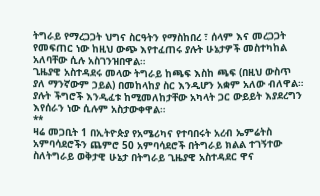ትግራይ የማረጋጋት ህግና ስርዓትን የማስከበረ ፣ ሰላም እና መረጋጋት የመፍጠር ነው ከዚህ ውጭ እየተፈጠሩ ያሉት ሁኔታዎች መስተካከል አለባቸው ሲሉ አስገንዝበዋል።
ጊዜያዊ አስተዳደሩ መላው ትግራይ ከጫፍ እስከ ጫፍ (በዚህ ውስጥ ያለ ማንኛውም ኃይል) በመከላከያ ስር እንዲሆን አቋም አለው ብለዋል።
ያሉት ችግሮች እንዲፈቱ ከሚመለከታቸው አካላት ጋር ውይይት እያደረግን እየሰራን ነው ሲሉም አስታውቀዋል።
**
ዛሬ መጋቢት 1 በኢትዮጵያ የአሜሪካና የተባበሩት አረብ ኤምሬትስ አምባሳደሮችን ጨምሮ 50 አምባሳደሮች በትግራይ ክልል ተገኝተው ስለትግራይ ወቅታዊ ሁኔታ በትግራይ ጊዜያዊ አስተዳደር ዋና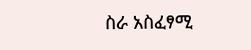ስራ አስፈፃሚ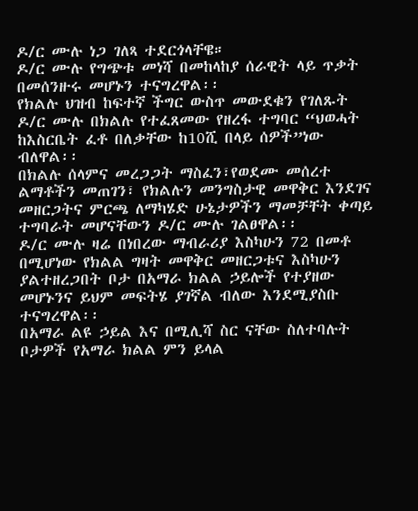ዶ/ር ሙሉ ነጋ ገለጻ ተደርጎላቸዌ።
ዶ/ር ሙሉ የግጭቱ መነሻ በመከላከያ ሰራዊት ላይ ጥቃት በመሰንዙሩ መሆኑን ተናግረዋል፡፡
የክልሉ ህዝብ ከፍተኛ ችግር ውስጥ መውደቁን የገለጹት ዶ/ር ሙሉ በክልሉ የተፈጸመው የዘረፋ ተግባር “ህወሓት ከእስርቤት ፈቶ በለቃቸው ከ10ሺ በላይ ሰዎች”ነው ብለዋል፡፡
በክልሉ ሰላምና መረጋጋት ማስፈን፣የወደሙ መሰረተ ልማቶችን መጠገን፣ የክልሉን መንግስታዊ መዋቅር እንደገና መዘርጋትና ምርጫ ለማካሄድ ሁኔታዎችን ማመቻቸት ቀጣይ ተግባራት መሆናቸውን ዶ/ር ሙሉ ገልፀዋል፡፡
ዶ/ር ሙሉ ዛሬ በነበረው ማብራሪያ እስካሁን 72 በመቶ በሚሆነው የክልል ግዛት መዋቅር መዘርጋቱና እስካሁን ያልተዘረጋበት ቦታ በአማራ ክልል ኃይሎች የተያዘው መሆኑንና ይህም መፍትሄ ያገኛል ብለው እንደሚያስቡ ተናግረዋል፡፡
በአማራ ልዩ ኃይል እና በሚሊሻ ስር ናቸው ስለተባሉት ቦታዎች የአማራ ክልል ምን ይላል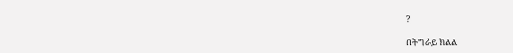?

በትግራይ ክልል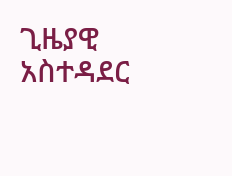ጊዜያዊ አስተዳደር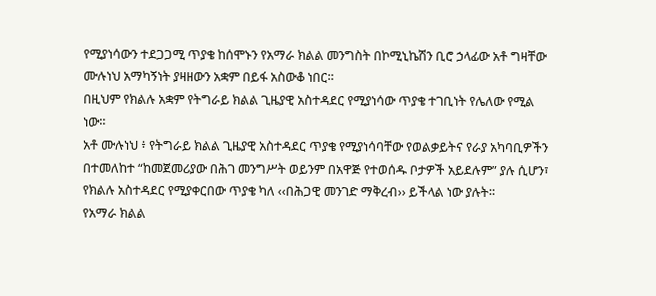የሚያነሳውን ተደጋጋሚ ጥያቄ ከሰሞኑን የአማራ ክልል መንግስት በኮሚኒኬሽን ቢሮ ኃላፊው አቶ ግዛቸው ሙሉነህ አማካኝነት ያዛዘውን አቋም በይፋ አስውቆ ነበር።
በዚህም የክልሉ አቋም የትግራይ ክልል ጊዜያዊ አስተዳደር የሚያነሳው ጥያቄ ተገቢነት የሌለው የሚል ነው።
አቶ ሙሉነህ ፥ የትግራይ ክልል ጊዜያዊ አስተዳደር ጥያቄ የሚያነሳባቸው የወልቃይትና የራያ አካባቢዎችን በተመለከተ “ከመጀመሪያው በሕገ መንግሥት ወይንም በአዋጅ የተወሰዱ ቦታዎች አይደሉም” ያሉ ሲሆን፣ የክልሉ አስተዳደር የሚያቀርበው ጥያቄ ካለ ‹‹በሕጋዊ መንገድ ማቅረብ›› ይችላል ነው ያሉት።
የአማራ ክልል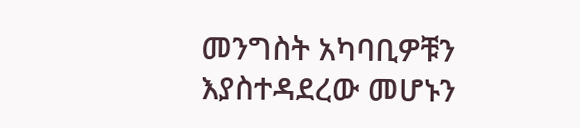መንግስት አካባቢዎቹን እያስተዳደረው መሆኑን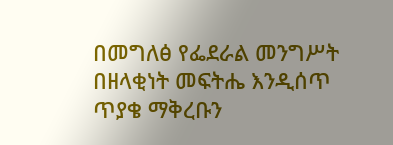በመግለፅ የፌደራል መንግሥት በዘላቂነት መፍትሔ እንዲሰጥ ጥያቄ ማቅረቡን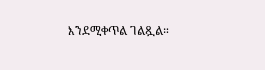እንደሚቀጥል ገልጿል።